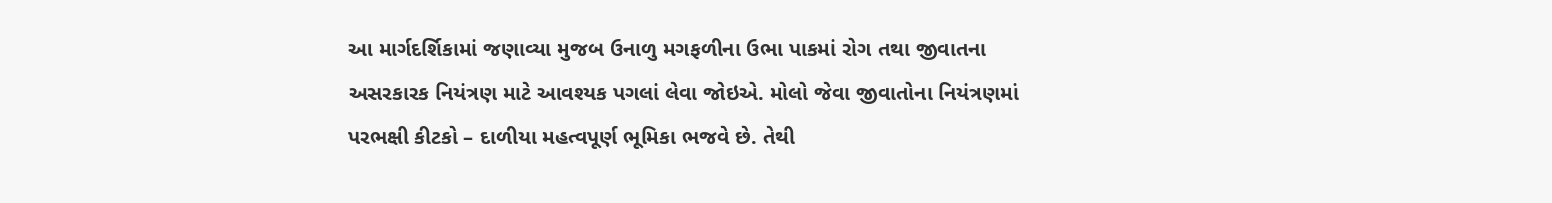આ માર્ગદર્શિકામાં જણાવ્યા મુજબ ઉનાળુ મગફળીના ઉભા પાકમાં રોગ તથા જીવાતના અસરકારક નિયંત્રણ માટે આવશ્યક પગલાં લેવા જોઇએ. મોલો જેવા જીવાતોના નિયંત્રણમાં પરભક્ષી કીટકો – દાળીયા મહત્વપૂર્ણ ભૂમિકા ભજવે છે. તેથી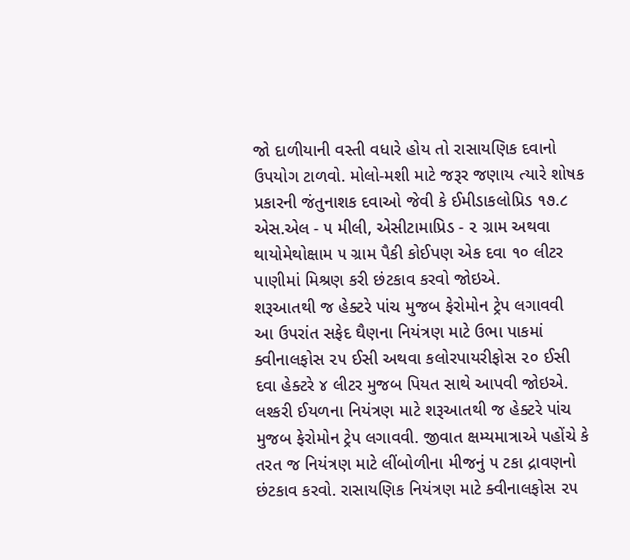જો દાળીયાની વસ્તી વધારે હોય તો રાસાયણિક દવાનો ઉપયોગ ટાળવો. મોલો-મશી માટે જરૂર જણાય ત્યારે શોષક પ્રકારની જંતુનાશક દવાઓ જેવી કે ઈમીડાકલોપ્રિડ ૧૭.૮ એસ.એલ - ૫ મીલી, એસીટામાપ્રિડ - ૨ ગ્રામ અથવા થાયોમેથોક્ષામ ૫ ગ્રામ પૈકી કોઈપણ એક દવા ૧૦ લીટર પાણીમાં મિશ્રણ કરી છંટકાવ કરવો જોઇએ.
શરૂઆતથી જ હેક્ટરે પાંચ મુજબ ફેરોમોન ટ્રેપ લગાવવી
આ ઉપરાંત સફેદ ઘૈણના નિયંત્રણ માટે ઉભા પાકમાં ક્વીનાલફોસ ૨૫ ઈસી અથવા કલોરપાયરીફોસ ૨૦ ઈસી દવા હેક્ટરે ૪ લીટર મુજબ પિયત સાથે આપવી જોઇએ. લશ્કરી ઈયળના નિયંત્રણ માટે શરૂઆતથી જ હેક્ટરે પાંચ મુજબ ફેરોમોન ટ્રેપ લગાવવી. જીવાત ક્ષમ્યમાત્રાએ પહોંચે કે તરત જ નિયંત્રણ માટે લીંબોળીના મીજનું ૫ ટકા દ્રાવણનો છંટકાવ કરવો. રાસાયણિક નિયંત્રણ માટે ક્વીનાલફોસ ૨૫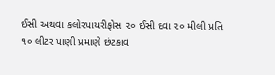ઈસી અથવા કલોરપાયરીફોસ ૨૦ ઈસી દવા ૨૦ મીલી પ્રતિ ૧૦ લીટર પાણી પ્રમાણે છંટકાવ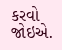કરવો જોઇએ.